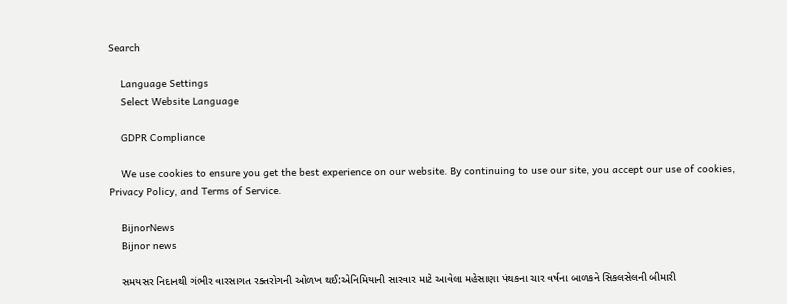Search

    Language Settings
    Select Website Language

    GDPR Compliance

    We use cookies to ensure you get the best experience on our website. By continuing to use our site, you accept our use of cookies, Privacy Policy, and Terms of Service.

    BijnorNews
    Bijnor news

    સમયસર નિદાનથી ગંભીર વારસાગત રક્તરોગની ઓળખ થઈ:એનિમિયાની સારવાર માટે આવેલા મહેસાણા પંથકના ચાર વર્ષના બાળકને સિકલસેલની બીમારી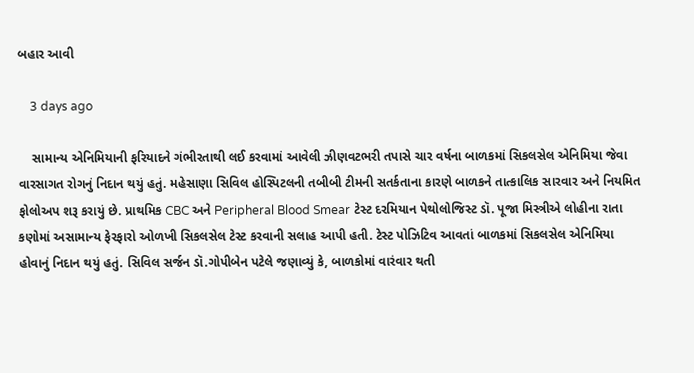બહાર આવી

    3 days ago

    સામાન્ય એનિમિયાની ફરિયાદને ગંભીરતાથી લઈ કરવામાં આવેલી ઝીણવટભરી તપાસે ચાર વર્ષના બાળકમાં સિકલસેલ એનિમિયા જેવા વારસાગત રોગનું નિદાન થયું હતું. મહેસાણા સિવિલ હોસ્પિટલની તબીબી ટીમની સતર્કતાના કારણે બાળકને તાત્કાલિક સારવાર અને નિયમિત ફોલોઅપ શરૂ કરાયું છે. પ્રાથમિક CBC અને Peripheral Blood Smear ટેસ્ટ દરમિયાન પેથોલોજિસ્ટ ડૉ. પૂજા મિસ્ત્રીએ લોહીના રાતા કણોમાં અસામાન્ય ફેરફારો ઓળખી સિકલસેલ ટેસ્ટ કરવાની સલાહ આપી હતી. ટેસ્ટ પોઝિટિવ આવતાં બાળકમાં સિકલસેલ એનિમિયા હોવાનું નિદાન થયું હતું. સિવિલ સર્જન ડૉ.ગોપીબેન પટેલે જણાવ્યું કે, બાળકોમાં વારંવાર થતી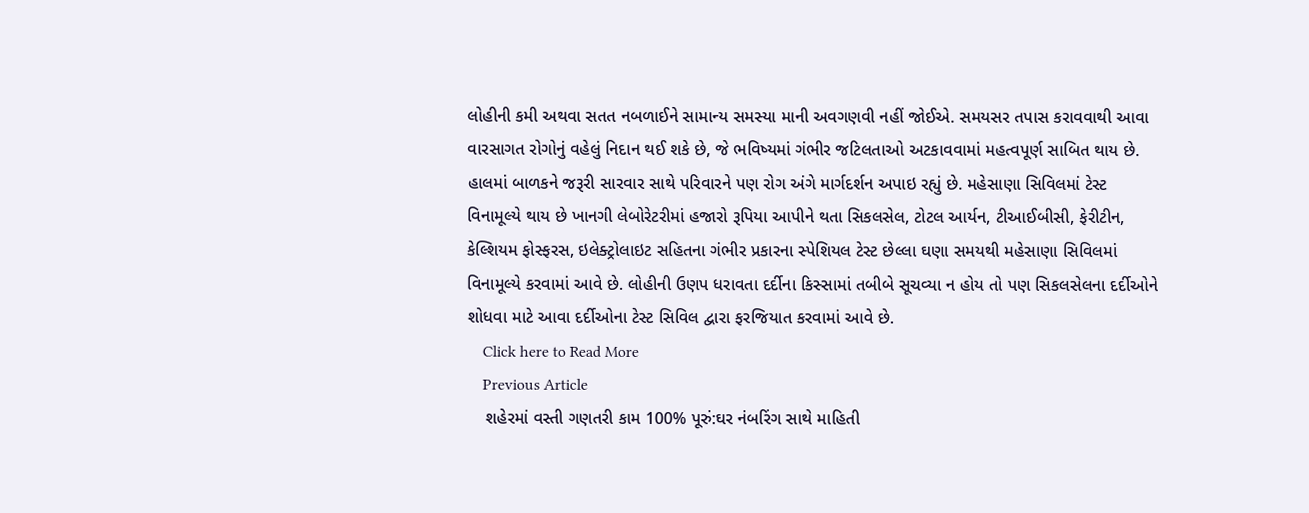લોહીની કમી અથવા સતત નબળાઈને સામાન્ય સમસ્યા માની અવગણવી નહીં જોઈએ. સમયસર તપાસ કરાવવાથી આવા વારસાગત રોગોનું વહેલું નિદાન થઈ શકે છે, જે ભવિષ્યમાં ગંભીર જટિલતાઓ અટકાવવામાં મહત્વપૂર્ણ સાબિત થાય છે. હાલમાં બાળકને જરૂરી સારવાર સાથે પરિવારને પણ રોગ અંગે માર્ગદર્શન અપાઇ રહ્યું છે. મહેસાણા સિવિલમાં ટેસ્ટ વિનામૂલ્યે થાય છે ખાનગી લેબોરેટરીમાં હજારો રૂપિયા આપીને થતા સિકલસેલ, ટોટલ આર્યન, ટીઆઈબીસી, ફેરીટીન, કેલ્શિયમ ફોસ્ફરસ, ઇલેક્ટ્રોલાઇટ સહિતના ગંભીર પ્રકારના સ્પેશિયલ ટેસ્ટ છેલ્લા ઘણા સમયથી મહેસાણા સિવિલમાં વિનામૂલ્યે કરવામાં આવે છે. લોહીની ઉણપ ધરાવતા દર્દીના કિસ્સામાં તબીબે સૂચવ્યા ન હોય તો પણ સિકલસેલના દર્દીઓને શોધવા માટે આવા દર્દીઓના ટેસ્ટ સિવિલ દ્વારા ફરજિયાત કરવામાં આવે છે.
    Click here to Read More
    Previous Article
    શહેરમાં વસ્તી ગણતરી કામ 100% પૂરું:ઘર નંબરિંગ સાથે માહિતી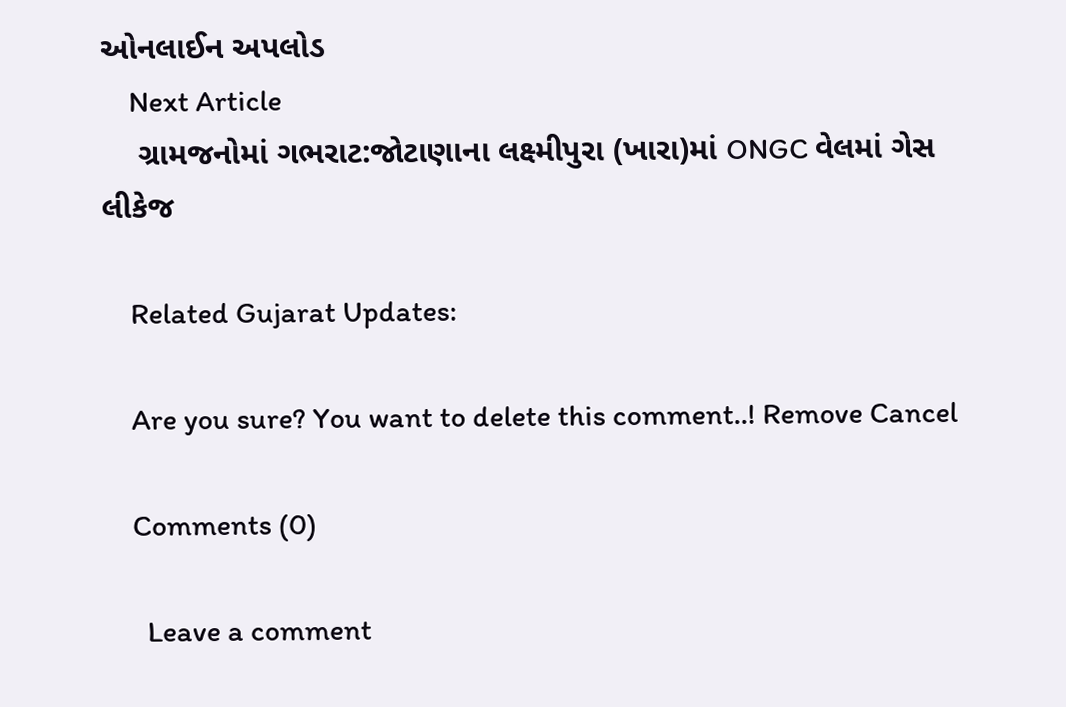ઓનલાઈન અપલોડ
    Next Article
    ગ્રામજનોમાં ગભરાટ:જોટાણાના લક્ષ્મીપુરા (ખારા)માં ONGC વેલમાં ગેસ લીકેજ

    Related Gujarat Updates:

    Are you sure? You want to delete this comment..! Remove Cancel

    Comments (0)

      Leave a comment